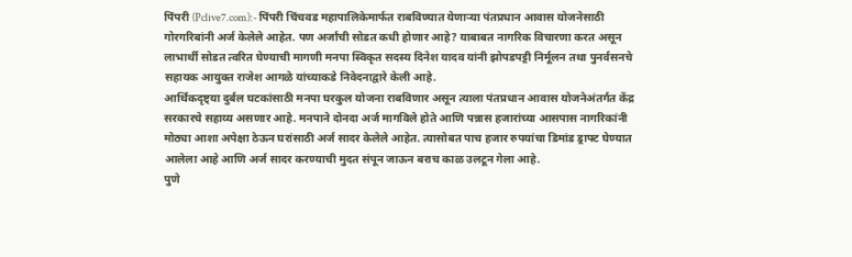पिंपरी (Pclive7.com):- पिंपरी चिंचवड महापालिकेमार्फत राबविण्यात येणाऱ्या पंतप्रधान आवास योजनेसाठी गोरगरिबांनी अर्ज केलेले आहेत. पण अर्जांची सोडत कधी होणार आहे? याबाबत नागरिक विचारणा करत असून लाभार्थी सोडत त्वरित घेण्याची मागणी मनपा स्विकृत सदस्य दिनेश यादव यांनी झोपडपट्टी निर्मूलन तथा पुनर्वसनचे सहायक आयुक्त राजेश आगळे यांच्याकडे निवेदनाद्वारे केली आहे.
आर्थिकदृष्ट्या दुर्बल घटकांसाठी मनपा घरकुल योजना राबविणार असून त्याला पंतप्रधान आवास योजनेअंतर्गत केंद्र सरकारचे सहाय्य असणार आहे. मनपाने दोनदा अर्ज मागविले होते आणि पन्नास हजारांच्या आसपास नागरिकांनी मोठ्या आशा अपेक्षा ठेऊन घरांसाठी अर्ज सादर केलेले आहेत. त्यासोबत पाच हजार रुपयांचा डिमांड ड्राफ्ट घेण्यात आलेला आहे आणि अर्ज सादर करण्याची मुदत संपून जाऊन बराच काळ उलटून गेला आहे.
पुणे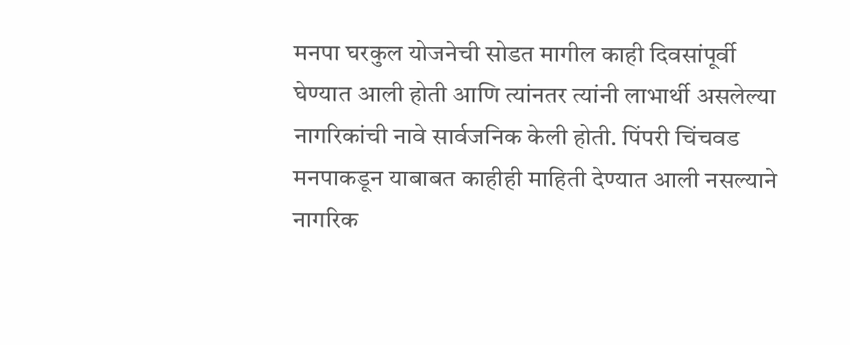मनपा घरकुल योजनेची सोडत मागील काही दिवसांपूर्वी घेण्यात आली होती आणि त्यांनतर त्यांनी लाभार्थी असलेल्या नागरिकांची नावे सार्वजनिक केली होती. पिंपरी चिंचवड मनपाकडून याबाबत काहीही माहिती देण्यात आली नसल्याने नागरिक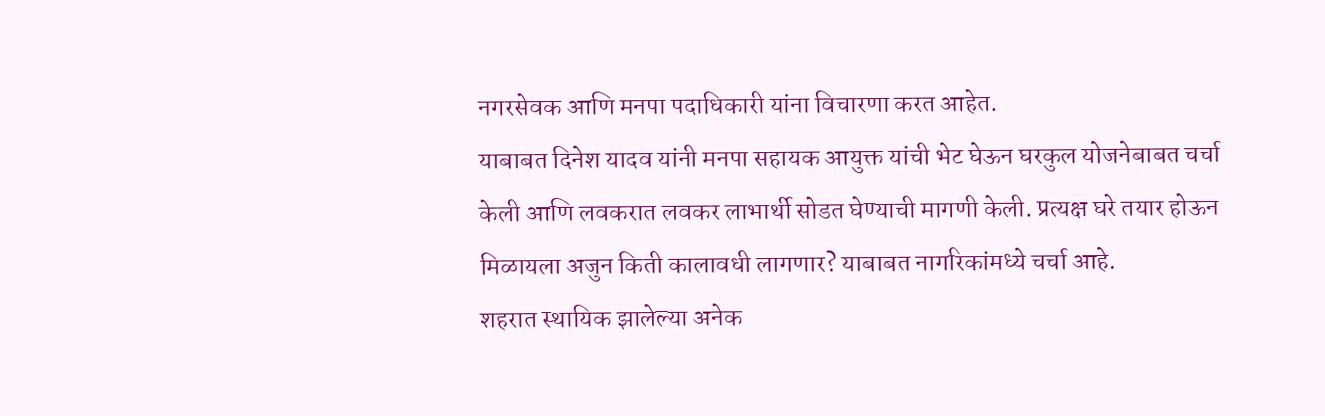नगरसेवक आणि मनपा पदाधिकारी यांना विचारणा करत आहेत.
याबाबत दिनेश यादव यांनी मनपा सहायक आयुक्त यांची भेट घेऊन घरकुल योजनेबाबत चर्चा केली आणि लवकरात लवकर लाभार्थी सोडत घेण्याची मागणी केली. प्रत्यक्ष घरे तयार होऊन मिळायला अजुन किती कालावधी लागणार? याबाबत नागरिकांमध्ये चर्चा आहे.
शहरात स्थायिक झालेल्या अनेक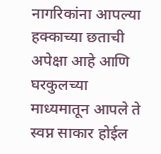नागरिकांना आपल्या हक्काच्या छताची अपेक्षा आहे आणि घरकुलच्या माध्यमातून आपले ते स्वप्न साकार होईल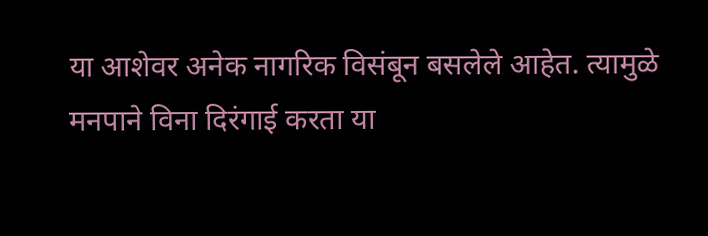या आशेवर अनेक नागरिक विसंबून बसलेले आहेत. त्यामुळे मनपाने विना दिरंगाई करता या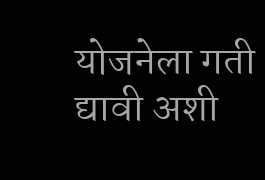योजनेला गती द्यावी अशी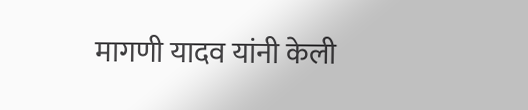मागणी यादव यांनी केली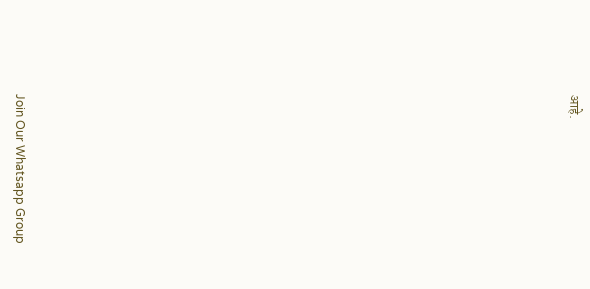आहे.





















Join Our Whatsapp Group